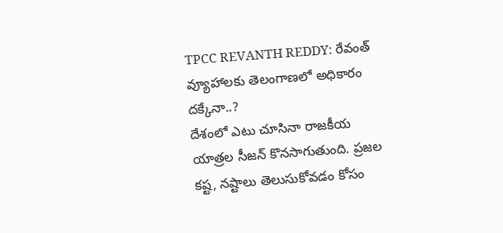TPCC REVANTH REDDY: రేవంత్ వ్యూహాలకు తెలంగాణలో అధికారం దక్కేనా..?
దేశంలో ఎటు చూసినా రాజకీయ యాత్రల సీజన్ కొనసాగుతుంది. ప్రజల కష్ట, నష్టాలు తెలుసుకోవడం కోసం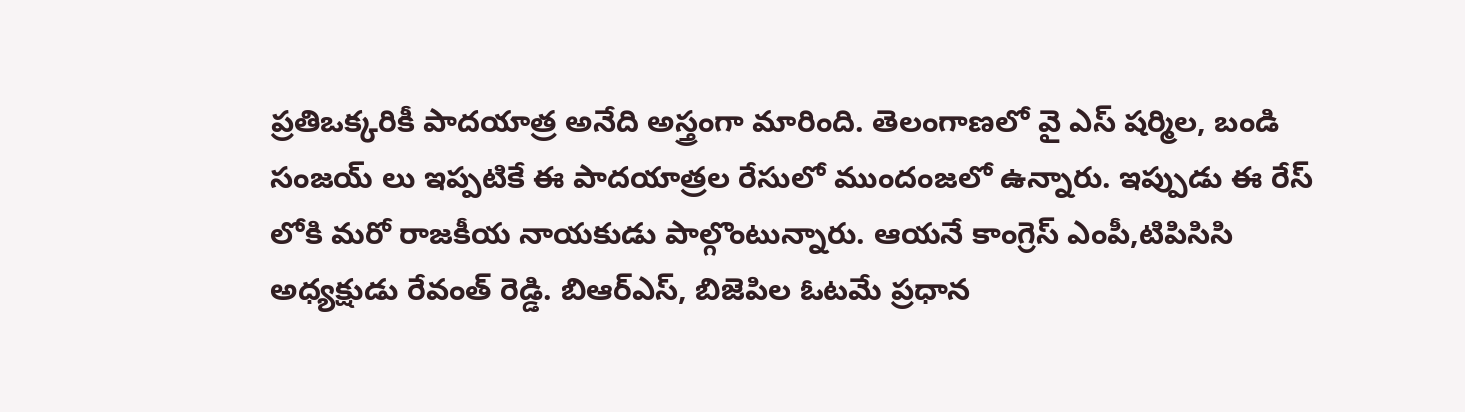ప్రతిఒక్కరికీ పాదయాత్ర అనేది అస్త్రంగా మారింది. తెలంగాణలో వై ఎస్ షర్మిల, బండి సంజయ్ లు ఇప్పటికే ఈ పాదయాత్రల రేసులో ముందంజలో ఉన్నారు. ఇప్పుడు ఈ రేస్ లోకి మరో రాజకీయ నాయకుడు పాల్గొంటున్నారు. ఆయనే కాంగ్రెస్ ఎంపీ,టిపిసిసి అధ్యక్షుడు రేవంత్ రెడ్డి. బిఆర్ఎస్, బిజెపిల ఓటమే ప్రధాన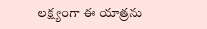లక్ష్యంగా ఈ యాత్రను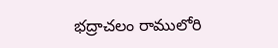భద్రాచలం రాములోరి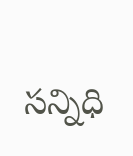సన్నిధి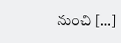నుంచి […]